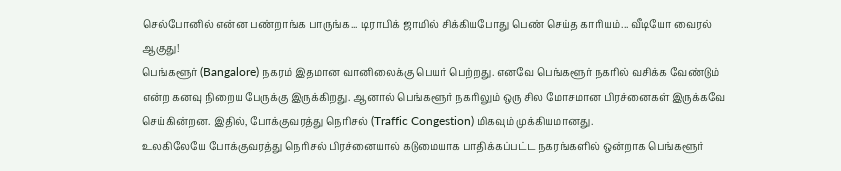செல்போனில் என்ன பண்றாங்க பாருங்க... டிராபிக் ஜாமில் சிக்கியபோது பெண் செய்த காரியம்... வீடியோ வைரல் ஆகுது!
பெங்களூர் (Bangalore) நகரம் இதமான வானிலைக்கு பெயர் பெற்றது. எனவே பெங்களூர் நகரில் வசிக்க வேண்டும் என்ற கனவு நிறைய பேருக்கு இருக்கிறது. ஆனால் பெங்களூர் நகரிலும் ஒரு சில மோசமான பிரச்னைகள் இருக்கவே செய்கின்றன. இதில், போக்குவரத்து நெரிசல் (Traffic Congestion) மிகவும் முக்கியமானது.
உலகிலேயே போக்குவரத்து நெரிசல் பிரச்னையால் கடுமையாக பாதிக்கப்பட்ட நகரங்களில் ஒன்றாக பெங்களூர்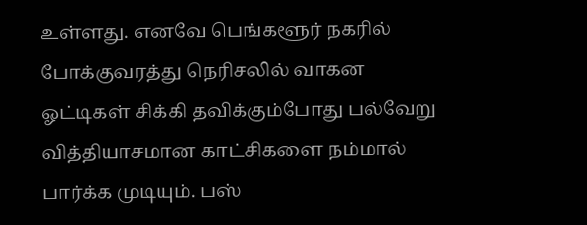உள்ளது. எனவே பெங்களூர் நகரில் போக்குவரத்து நெரிசலில் வாகன ஓட்டிகள் சிக்கி தவிக்கும்போது பல்வேறு வித்தியாசமான காட்சிகளை நம்மால் பார்க்க முடியும். பஸ்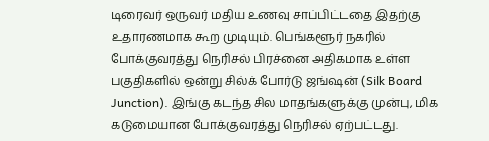டிரைவர் ஒருவர் மதிய உணவு சாப்பிட்டதை இதற்கு உதாரணமாக கூற முடியும். பெங்களூர் நகரில் போக்குவரத்து நெரிசல் பிரச்னை அதிகமாக உள்ள பகுதிகளில் ஒன்று சில்க் போர்டு ஜங்ஷன் (Silk Board Junction). இங்கு கடந்த சில மாதங்களுக்கு முன்பு, மிக கடுமையான போக்குவரத்து நெரிசல் ஏற்பட்டது.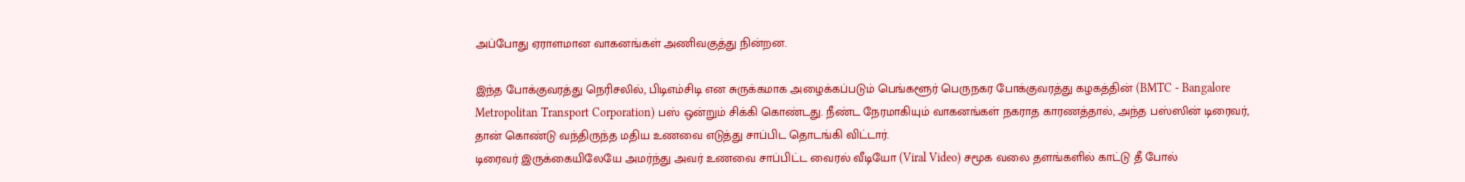அப்போது ஏராளமான வாகனங்கள் அணிவகுத்து நின்றன.

இந்த போக்குவரத்து நெரிசலில், பிடிஎம்சிடி என சுருக்கமாக அழைக்கப்படும் பெங்களூர் பெருநகர போக்குவரத்து கழகத்தின் (BMTC - Bangalore Metropolitan Transport Corporation) பஸ் ஒன்றும் சிக்கி கொண்டது. நீண்ட நேரமாகியும் வாகனங்கள் நகராத காரணத்தால், அந்த பஸ்ஸின் டிரைவர், தான் கொண்டு வந்திருந்த மதிய உணவை எடுத்து சாப்பிட தொடங்கி விட்டார்.
டிரைவர் இருக்கையிலேயே அமர்ந்து அவர் உணவை சாப்பிட்ட வைரல் வீடியோ (Viral Video) சமூக வலை தளங்களில் காட்டு தீ போல்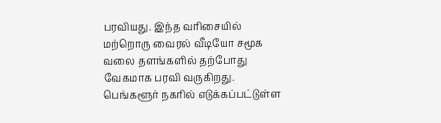பரவியது. இந்த வரிசையில் மற்றொரு வைரல் வீடியோ சமூக வலை தளங்களில் தற்போது வேகமாக பரவி வருகிறது. பெங்களூர் நகரில் எடுக்கப்பட்டுள்ள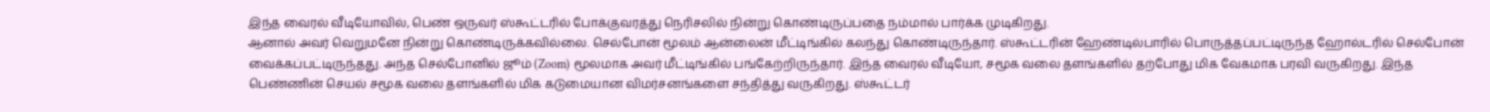இந்த வைரல் வீடியோவில், பெண் ஒருவர் ஸ்கூட்டரில் போக்குவரத்து நெரிசலில் நின்று கொண்டிருப்பதை நம்மால் பார்க்க முடிகிறது.
ஆனால் அவர் வெறுமனே நின்று கொண்டிருக்கவில்லை. செல்போன் மூலம் ஆன்லைன் மீட்டிங்கில் கலந்து கொண்டிருந்தார். ஸ்கூட்டரின் ஹேண்டில்பாரில் பொருத்தப்பட்டிருந்த ஹோல்டரில் செல்போன் வைக்கப்பட்டிருந்தது. அந்த செல்போனில் ஜூம் (Zoom) மூலமாக அவர் மீட்டிங்கில் பங்கேற்றிருந்தார். இந்த வைரல் வீடியோ, சமூக வலை தளங்களில் தற்போது மிக வேகமாக பரவி வருகிறது. இந்த பெண்ணின் செயல் சமூக வலை தளங்களில் மிக கடுமையான விமர்சனங்களை சந்தித்து வருகிறது. ஸ்கூட்டர்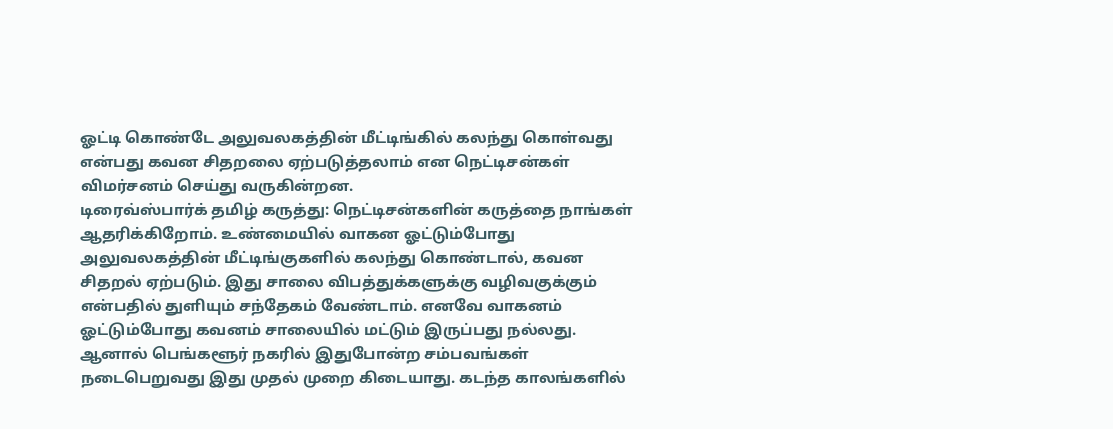ஓட்டி கொண்டே அலுவலகத்தின் மீட்டிங்கில் கலந்து கொள்வது என்பது கவன சிதறலை ஏற்படுத்தலாம் என நெட்டிசன்கள் விமர்சனம் செய்து வருகின்றன.
டிரைவ்ஸ்பார்க் தமிழ் கருத்து: நெட்டிசன்களின் கருத்தை நாங்கள் ஆதரிக்கிறோம். உண்மையில் வாகன ஓட்டும்போது அலுவலகத்தின் மீட்டிங்குகளில் கலந்து கொண்டால், கவன சிதறல் ஏற்படும். இது சாலை விபத்துக்களுக்கு வழிவகுக்கும் என்பதில் துளியும் சந்தேகம் வேண்டாம். எனவே வாகனம் ஓட்டும்போது கவனம் சாலையில் மட்டும் இருப்பது நல்லது.
ஆனால் பெங்களூர் நகரில் இதுபோன்ற சம்பவங்கள் நடைபெறுவது இது முதல் முறை கிடையாது. கடந்த காலங்களில்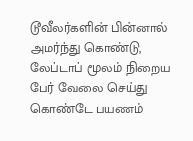டூவீலர்களின் பின்னால் அமர்ந்து கொண்டு, லேப்டாப் மூலம் நிறைய பேர் வேலை செய்து கொண்டே பயணம்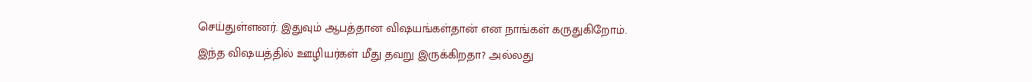செய்துள்ளனர். இதுவும் ஆபத்தான விஷயங்கள்தான் என நாங்கள் கருதுகிறோம்.
இந்த விஷயத்தில் ஊழியர்கள் மீது தவறு இருக்கிறதா? அல்லது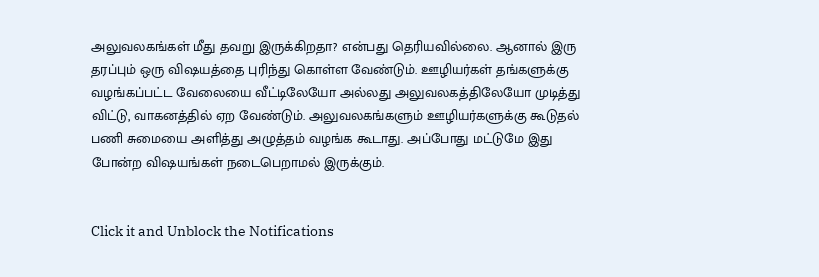அலுவலகங்கள் மீது தவறு இருக்கிறதா? என்பது தெரியவில்லை. ஆனால் இரு தரப்பும் ஒரு விஷயத்தை புரிந்து கொள்ள வேண்டும். ஊழியர்கள் தங்களுக்கு வழங்கப்பட்ட வேலையை வீட்டிலேயோ அல்லது அலுவலகத்திலேயோ முடித்து விட்டு, வாகனத்தில் ஏற வேண்டும். அலுவலகங்களும் ஊழியர்களுக்கு கூடுதல் பணி சுமையை அளித்து அழுத்தம் வழங்க கூடாது. அப்போது மட்டுமே இது போன்ற விஷயங்கள் நடைபெறாமல் இருக்கும்.


Click it and Unblock the Notifications